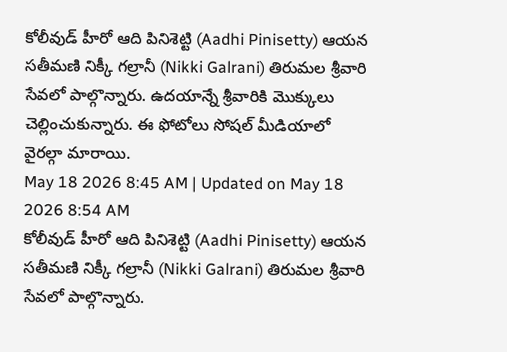కోలీవుడ్ హీరో ఆది పినిశెట్టి (Aadhi Pinisetty) ఆయన సతీమణి నిక్కీ గల్రానీ (Nikki Galrani) తిరుమల శ్రీవారి సేవలో పాల్గొన్నారు. ఉదయాన్నే శ్రీవారికి మొక్కులు చెల్లించుకున్నారు. ఈ ఫోటోలు సోషల్ మీడియాలో వైరల్గా మారాయి.
May 18 2026 8:45 AM | Updated on May 18 2026 8:54 AM
కోలీవుడ్ హీరో ఆది పినిశెట్టి (Aadhi Pinisetty) ఆయన సతీమణి నిక్కీ గల్రానీ (Nikki Galrani) తిరుమల శ్రీవారి సేవలో పాల్గొన్నారు.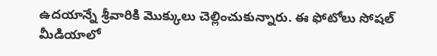ఉదయాన్నే శ్రీవారికి మొక్కులు చెల్లించుకున్నారు. ఈ ఫోటోలు సోషల్ మీడియాలో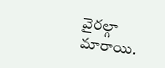వైరల్గా మారాయి.